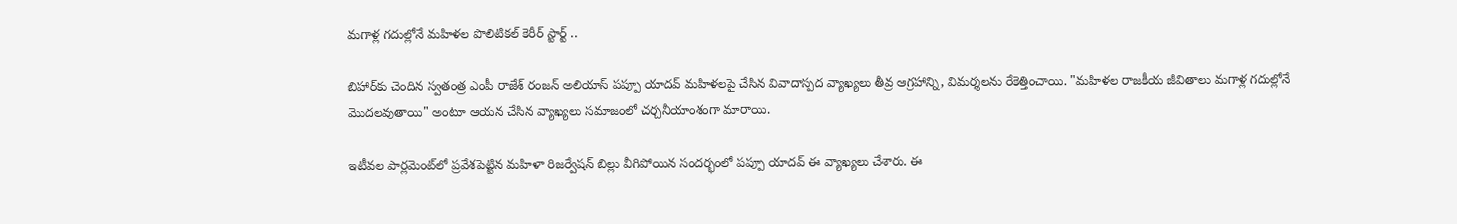మగాళ్ల గదుల్లోనే మహిళల పొలిటికల్ కెరీర్ స్టార్ట్ ..

బిహార్‌కు చెందిన స్వతంత్ర ఎంపీ రాజేశ్ రంజన్ అలియాస్ పప్పూ యాదవ్ మహిళలపై చేసిన వివాదాస్పద వ్యాఖ్యలు తీవ్ర ఆగ్రహాన్ని, విమర్శలను రేకెత్తించాయి. "మహిళల రాజకీయ జీవితాలు మగాళ్ల గదుల్లోనే మొదలవుతాయి" అంటూ ఆయన చేసిన వ్యాఖ్యలు సమాజంలో చర్చనీయాంశంగా మారాయి.

ఇటీవ‌ల పార్లమెంట్‌లో ప్రవేశపెట్టిన మహిళా రిజర్వేషన్ బిల్లు వీగిపోయిన సందర్భంలో పప్పూ యాదవ్ ఈ వ్యాఖ్యలు చేశారు. ఈ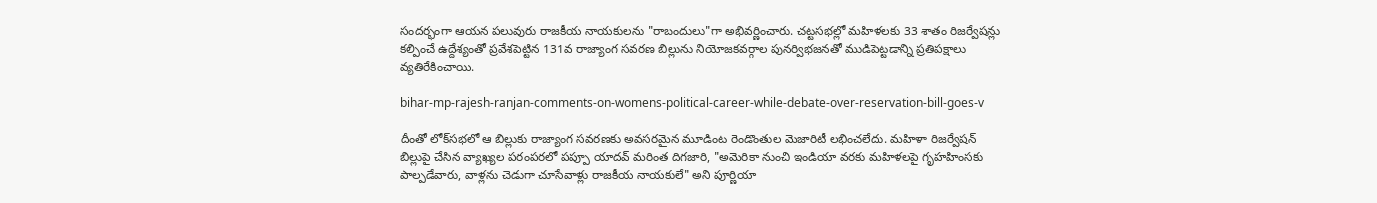సందర్భంగా ఆయన పలువురు రాజకీయ నాయకులను "రాబందులు"గా అభివర్ణించారు. చట్టసభల్లో మహిళలకు 33 శాతం రిజర్వేషన్లు కల్పించే ఉద్దేశ్యంతో ప్రవేశపెట్టిన 131వ రాజ్యాంగ సవరణ బిల్లును నియోజకవర్గాల పునర్విభజనతో ముడిపెట్టడాన్ని ప్రతిపక్షాలు వ్యతిరేకించాయి.

bihar-mp-rajesh-ranjan-comments-on-womens-political-career-while-debate-over-reservation-bill-goes-v

దీంతో లోక్‌సభలో ఆ బిల్లుకు రాజ్యాంగ సవరణకు అవసరమైన మూడింట రెండొంతుల మెజారిటీ లభించలేదు. మహిళా రిజర్వేషన్ బిల్లుపై చేసిన వ్యాఖ్యల పరంపరలో పప్పూ యాదవ్ మరింత దిగజారి, "అమెరికా నుంచి ఇండియా వరకు మహిళలపై గృహహింసకు పాల్పడేవారు, వాళ్లను చెడుగా చూసేవాళ్లు రాజకీయ నాయకులే" అని పూర్ణియా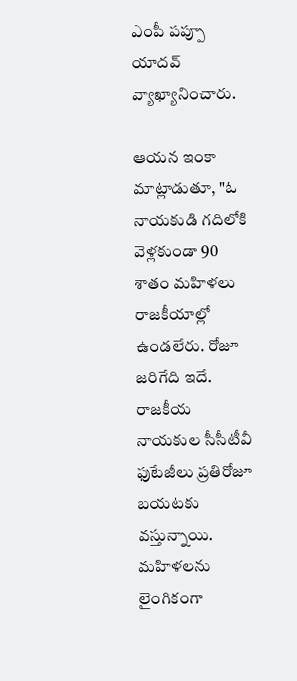ఎంపీ పప్పూ యాదవ్ వ్యాఖ్యానించారు.

ఆయన ఇంకా మాట్లాడుతూ, "ఓ నాయకుడి గదిలోకి వెళ్లకుండా 90 శాతం మహిళలు రాజకీయాల్లో ఉండలేరు. రోజూ జరిగేది ఇదే. రాజకీయ నాయకుల సీసీటీవీ ఫుటేజీలు ప్రతిరోజూ బయటకు వస్తున్నాయి. మహిళలను లైంగికంగా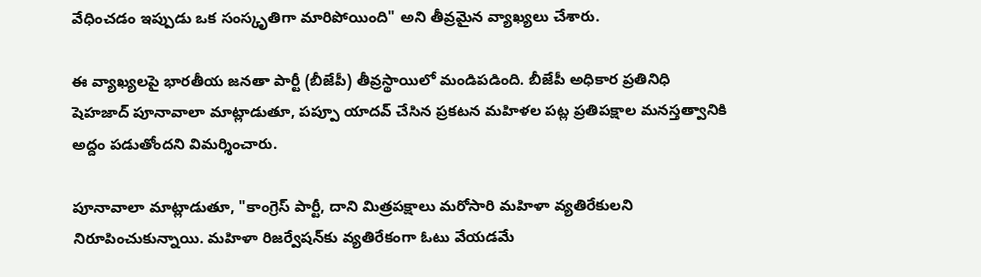వేధించడం ఇప్పుడు ఒక సంస్కృతిగా మారిపోయింది" అని తీవ్రమైన వ్యాఖ్యలు చేశారు.

ఈ వ్యాఖ్యలపై భారతీయ జనతా పార్టీ (బీజేపీ) తీవ్రస్థాయిలో మండిపడింది. బీజేపీ అధికార ప్రతినిధి షెహజాద్ పూనావాలా మాట్లాడుతూ, పప్పూ యాదవ్ చేసిన ప్రకటన మహిళల పట్ల ప్రతిపక్షాల మనస్తత్వానికి అద్దం పడుతోందని విమర్శించారు.

పూనావాలా మాట్లాడుతూ, "కాంగ్రెస్ పార్టీ, దాని మిత్రపక్షాలు మరోసారి మహిళా వ్యతిరేకులని నిరూపించుకున్నాయి. మహిళా రిజర్వేషన్‌కు వ్యతిరేకంగా ఓటు వేయడమే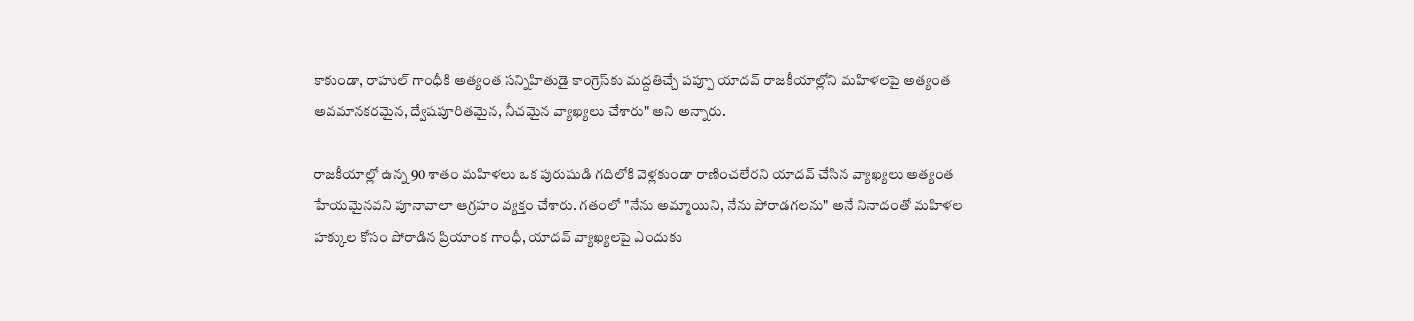కాకుండా, రాహుల్ గాంధీకి అత్యంత సన్నిహితుడై కాంగ్రెస్‌కు మద్దతిచ్చే పప్పూ యాదవ్ రాజకీయాల్లోని మహిళలపై అత్యంత అవమానకరమైన, ద్వేషపూరితమైన, నీచమైన వ్యాఖ్యలు చేశారు" అని అన్నారు.

రాజకీయాల్లో ఉన్న 90 శాతం మహిళలు ఒక పురుషుడి గదిలోకి వెళ్లకుండా రాణించలేరని యాదవ్ చేసిన వ్యాఖ్యలు అత్యంత హేయమైనవని పూనావాలా ఆగ్రహం వ్యక్తం చేశారు. గతంలో "నేను అమ్మాయిని, నేను పోరాడగలను" అనే నినాదంతో మహిళల హక్కుల కోసం పోరాడిన ప్రియాంక గాంధీ, యాదవ్ వ్యాఖ్యలపై ఎందుకు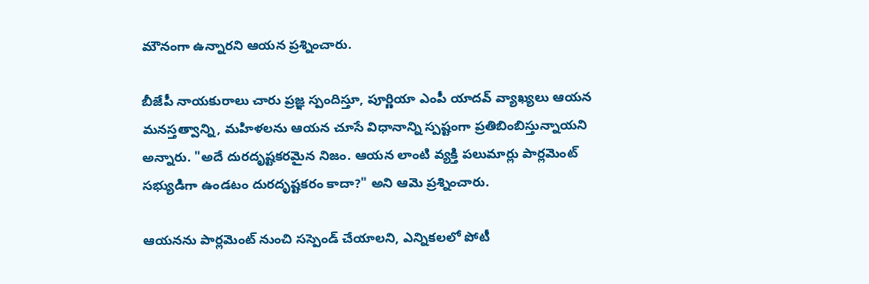మౌనంగా ఉన్నారని ఆయన ప్రశ్నించారు.

బీజేపీ నాయకురాలు చారు ప్రజ్ఞ స్పందిస్తూ, పూర్ణియా ఎంపీ యాదవ్ వ్యాఖ్యలు ఆయన మనస్తత్వాన్ని, మహిళలను ఆయన చూసే విధానాన్ని స్పష్టంగా ప్రతిబింబిస్తున్నాయని అన్నారు. "అదే దురదృష్టకరమైన నిజం. ఆయన లాంటి వ్యక్తి పలుమార్లు పార్లమెంట్ సభ్యుడిగా ఉండటం దురదృష్టకరం కాదా?" అని ఆమె ప్రశ్నించారు.

ఆయనను పార్లమెంట్ నుంచి సస్పెండ్ చేయాలని, ఎన్నికలలో పోటీ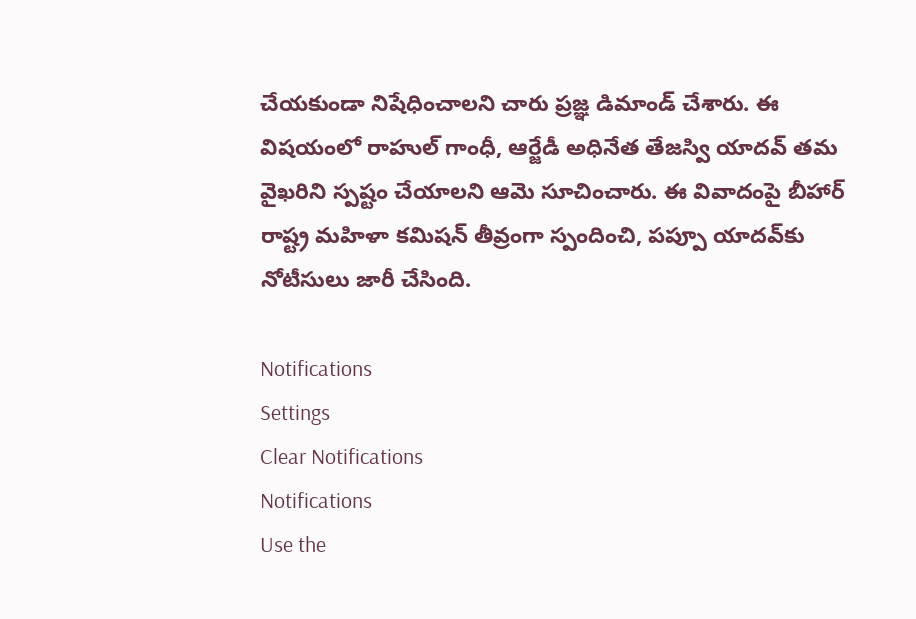చేయకుండా నిషేధించాలని చారు ప్రజ్ఞ డిమాండ్ చేశారు. ఈ విషయంలో రాహుల్ గాంధీ, ఆర్జేడీ అధినేత తేజస్వి యాదవ్ తమ వైఖరిని స్పష్టం చేయాలని ఆమె సూచించారు. ఈ వివాదంపై బీహార్ రాష్ట్ర మహిళా కమిషన్ తీవ్రంగా స్పందించి, పప్పూ యాదవ్‌కు నోటీసులు జారీ చేసింది.

Notifications
Settings
Clear Notifications
Notifications
Use the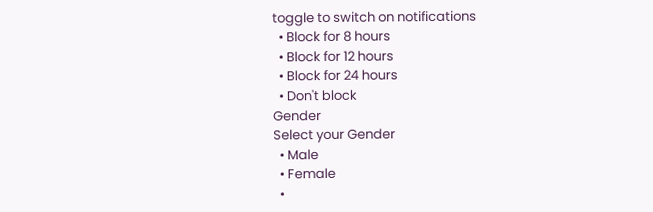toggle to switch on notifications
  • Block for 8 hours
  • Block for 12 hours
  • Block for 24 hours
  • Don't block
Gender
Select your Gender
  • Male
  • Female
  •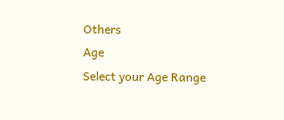Others
Age
Select your Age Range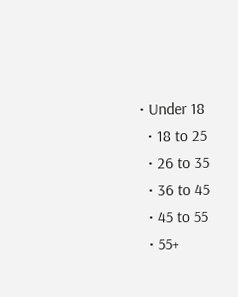• Under 18
  • 18 to 25
  • 26 to 35
  • 36 to 45
  • 45 to 55
  • 55+